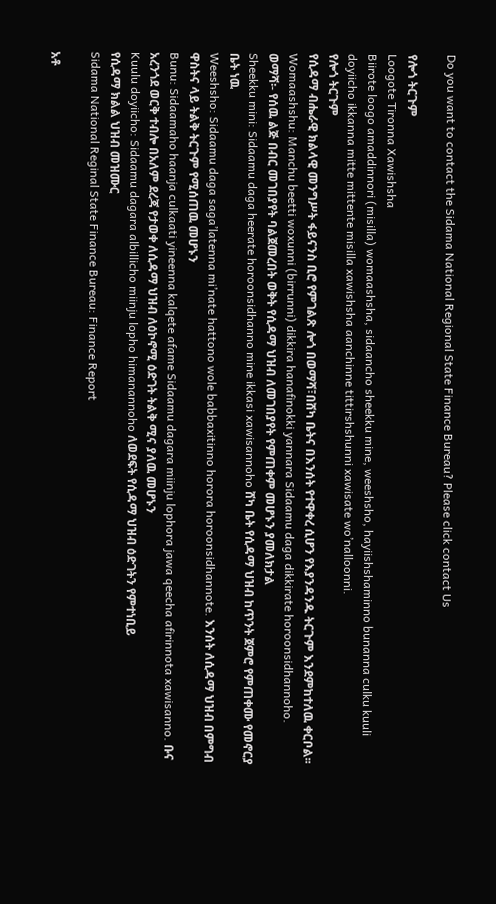Do you want to contact the Sidama National Regional State Finance Bureau? Please click contact Us

የሎጎ ትርጉም
Loogote Tironna Xawishsha
Biirote loogo amaddinnori (misilla) womaashsha, sidaancho sheekku mine, weeshsho, hayiishshaminno bunanna culku kuuli doyiicho ikkanna mitte mittente misilla xawishsha aanchinne tittirshshunni xawisate wo’nalloonni.
የሎጎ ትርጉም
የሲዳማ ብሔራዊ ክልላዊ መንግሥት ፋይናንስ ቢሮ የምገልጽ ሎጎ በወማሻ፣በሸካ ቤትና በእንሰት የተዋቀረ ሲሆን የእያንዳንዱ ትርጉም እንደምከተለዉ ቀርቦል፡፡
Womaashshu: Manchu beetti woxunni (birrunni) dikkira hanafinokki yannara Sidaamu daga dikkirate horoonsidhannoho.
ወማሻ፡- የሰዉ ልጅ በብር መገበያየት ባልጀመረበት ወቅት የሲዳማ ህዝብ ለመገበያየት የምጠቀም መሆኑን ያመለክታል
Sheekku mini: Sidaamu daga heerate horoonsidhanno mine ikkasi xawisannoho ሸካ ቤት የሲዳማ ህዝብ ከጥንት ጀምሮ የምጠቀሙ የመኖርያ ቤት ነዉ
Weeshsho: Sidaamu daga saga’latenna mi’nate hattono wole babbaxitinno horora horoonsidhannote. እንሰት ለሲዳማ ህዝብ በምግብ ዋስትና ላይ ትልቅ ትርጉም የሚሰጠዉ መሆኑን
Bunu: Sidaamaho haanja culkaati yineenna kalqete afame Sidaamu dagara miinju lophora jawa qeecha afirinnota xawisanno. ቡና አረንጎደ ወርቅ ተብሎ በአለም ደረጃ የታወቀ ለሲዳማ ህዝብ ለዕኮኖሚ ዕድገት ትልቅ ሚና ያለዉ መሆኑን
Kuulu doyiicho: Sidaamu dagara albillicho miinju lopho himanannoho ለወደፍት የሲዳማ ህዝብ ዕድገትን የምተነቢይ
የሲዳማ ክልል ህዝብ መዝሙር
Sidama National Reginal State Finance Bureau: Finance Report

አቶ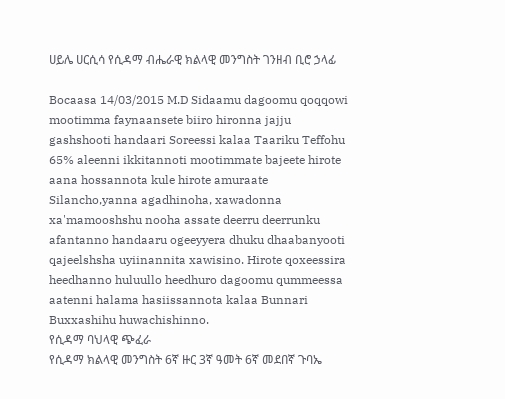ሀይሌ ሀርሲሳ የሲዳማ ብሔራዊ ክልላዊ መንግስት ገንዘብ ቢሮ ኃላፊ

Bocaasa 14/03/2015 M.D Sidaamu dagoomu qoqqowi mootimma faynaansete biiro hironna jajju gashshooti handaari Soreessi kalaa Taariku Teffohu 65% aleenni ikkitannoti mootimmate bajeete hirote aana hossannota kule hirote amuraate Silancho,yanna agadhinoha, xawadonna xa'mamooshshu nooha assate deerru deerrunku afantanno handaaru ogeeyyera dhuku dhaabanyooti qajeelshsha uyiinannita xawisino. Hirote qoxeessira heedhanno huluullo heedhuro dagoomu qummeessa aatenni halama hasiissannota kalaa Bunnari Buxxashihu huwachishinno.
የሲዳማ ባህላዊ ጭፈራ
የሲዳማ ክልላዊ መንግስት 6ኛ ዙር 3ኛ ዓመት 6ኛ መደበኛ ጉባኤ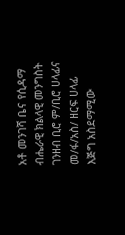አቶ መንገሻ ቤና የሲዳማ ብሔራዊ ክልላዊ መንግስት ገንዘብ ቢሮ ም/ቢሮ ሀላፊና መ/ፋ/አስ/ ዘርፍ ሀላፊ
እጅግ አስደማሚው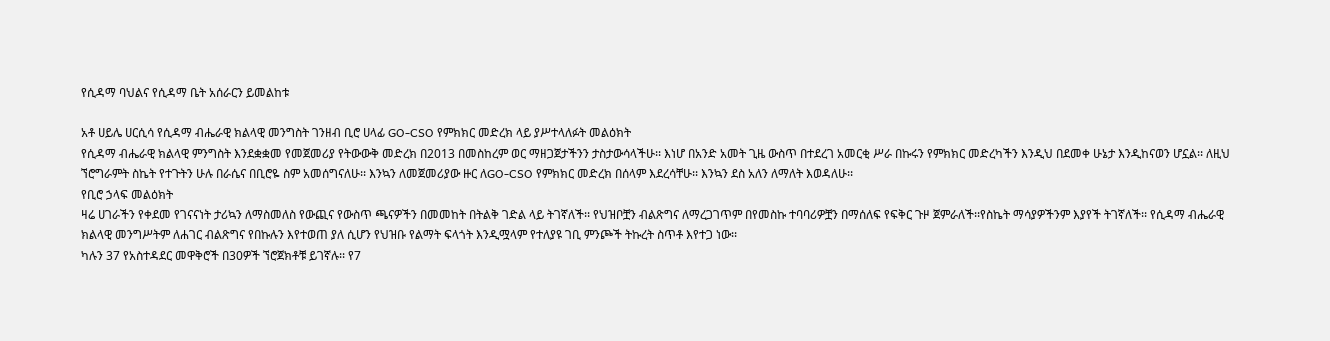የሲዳማ ባህልና የሲዳማ ቤት አሰራርን ይመልከቱ

አቶ ሀይሌ ሀርሲሳ የሲዳማ ብሔራዊ ክልላዊ መንግስት ገንዘብ ቢሮ ሀላፊ GO-CSO የምክክር መድረክ ላይ ያሥተላለፉት መልዕክት
የሲዳማ ብሔራዊ ክልላዊ ምንግስት እንደቋቋመ የመጀመሪያ የትውውቅ መድረክ በ2013 በመስከረም ወር ማዘጋጀታችንን ታስታውሳላችሁ፡፡ እነሆ በአንድ አመት ጊዜ ውስጥ በተደረገ አመርቂ ሥራ በኩሩን የምክክር መድረካችን እንዲህ በደመቀ ሁኔታ እንዲከናወን ሆኗል፡፡ ለዚህ ኘሮግራምት ስኬት የተጉትን ሁሉ በራሴና በቢሮዬ ስም አመሰግናለሁ፡፡ እንኳን ለመጀመሪያው ዙር ለGO-CSO የምክክር መድረክ በሰላም እደረሳቸሁ፡፡ እንኳን ደስ አለን ለማለት እወዳለሁ፡፡
የቢሮ ኃላፍ መልዕክት
ዛሬ ሀገራችን የቀደመ የገናናነት ታሪኳን ለማስመለስ የውጪና የውስጥ ጫናዎችን በመመከት በትልቅ ገድል ላይ ትገኛለች፡፡ የህዝቦቿን ብልጽግና ለማረጋገጥም በየመስኩ ተባባሪዎቿን በማሰለፍ የፍቅር ጉዞ ጀምራለች፡፡የስኬት ማሳያዎችንም እያየች ትገኛለች፡፡ የሲዳማ ብሔራዊ ክልላዊ መንግሥትም ለሐገር ብልጽግና የበኩሉን እየተወጠ ያለ ሲሆን የህዝቡ የልማት ፍላጎት እንዲሟላም የተለያዩ ገቢ ምንጮች ትኩረት ስጥቶ እየተጋ ነው፡፡
ካሉን 37 የአስተዳደር መዋቅሮች በ30ዎች ኘሮጀክቶቹ ይገኛሉ፡፡ የ7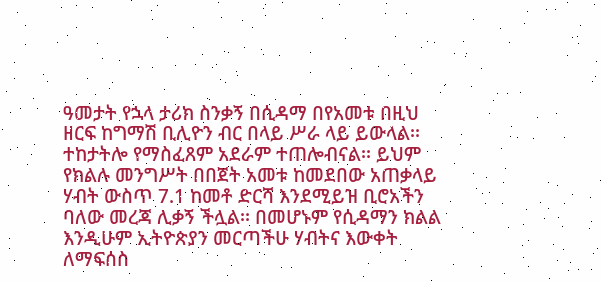ዓመታት የኋላ ታሪክ ስንቃኝ በሲዳማ በየአመቱ በዚህ ዘርፍ ከግማሽ ቢሊዮን ብር በላይ ሥራ ላይ ይውላል፡፡
ተከታትሎ የማስፈጸም አደራም ተጠሎብናል፡፡ ይህም የክልሉ መንግሥት በበጀት አመቱ ከመደበው አጠቃላይ ሃብት ውስጥ 7.1 ከመቶ ድርሻ እንደሚይዝ ቢሮአችን ባለው መረጃ ሊቃኝ ችሏል፡፡ በመሆኑም የሲዳማን ክልል እንዲሁም ኢትዮጵያን መርጣችሁ ሃብትና እውቀት ለማፍሰስ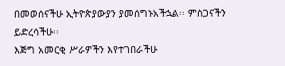በመወሰናችሁ ኢትዮጵያውያን ያመሰግኑአችኋል፡፡ ምስጋናችን ይድረሳችሁ፡፡
እጅግ አመርቂ ሥራዎችን እየተገበራችሁ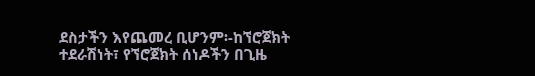ደስታችን እየጨመረ ቢሆንም፡-ከኘሮጀክት ተደራሽነት፣ የኘሮጀክት ሰነዶችን በጊዜ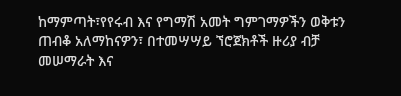ከማምጣት፣የየሩብ እና የግማሽ አመት ግምገማዎችን ወቅቱን ጠብቆ አለማከናዎን፣ በተመሣሣይ ኘሮጀክቶች ዙሪያ ብቻ መሠማራት እና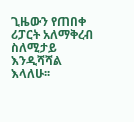ጊዜውን የጠበቀ ሪፓርት አለማቅረብ ስለሚታይ እንዲሻሻል እላለሁ፡፡